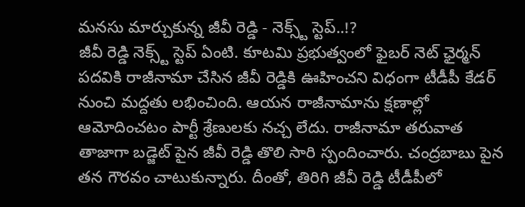మనసు మార్చుకున్న జీవీ రెడ్డి - నెక్స్ట్ స్టెప్..!?
జీవీ రెడ్డి నెక్స్ట్ స్టెప్ ఏంటి. కూటమి ప్రభుత్వంలో ఫైబర్ నెట్ ఛైర్మన్ పదవికి రాజీనామా చేసిన జీవీ రెడ్డికి ఊహించని విధంగా టీడీపీ కేడర్ నుంచి మద్దతు లభించింది. ఆయన రాజీనామాను క్షణాల్లో ఆమోదించటం పార్టీ శ్రేణులకు నచ్చ లేదు. రాజీనామా తరువాత తాజాగా బడ్జెట్ పైన జీవీ రెడ్డి తొలి సారి స్పందించారు. చంద్రబాబు పైన తన గౌరవం చాటుకున్నారు. దీంతో, తిరిగి జీవీ రెడ్డి టీడీపీలో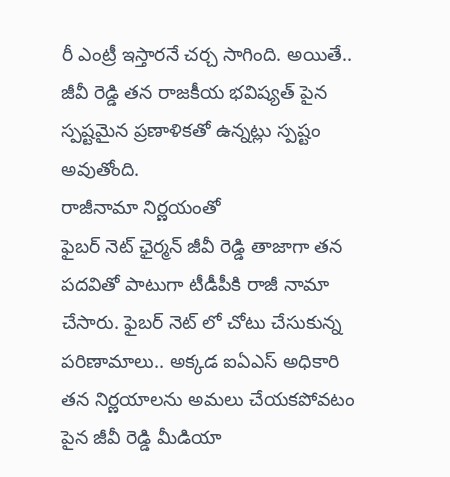రీ ఎంట్రీ ఇస్తారనే చర్చ సాగింది. అయితే.. జీవీ రెడ్డి తన రాజకీయ భవిష్యత్ పైన స్పష్టమైన ప్రణాళికతో ఉన్నట్లు స్పష్టం అవుతోంది.
రాజీనామా నిర్ణయంతో
ఫైబర్ నెట్ ఛైర్మన్ జీవీ రెడ్డి తాజాగా తన పదవితో పాటుగా టీడీపీకి రాజీ నామా చేసారు. ఫైబర్ నెట్ లో చోటు చేసుకున్న పరిణామాలు.. అక్కడ ఐఏఎస్ అధికారి తన నిర్ణయాలను అమలు చేయకపోవటం పైన జీవీ రెడ్డి మీడియా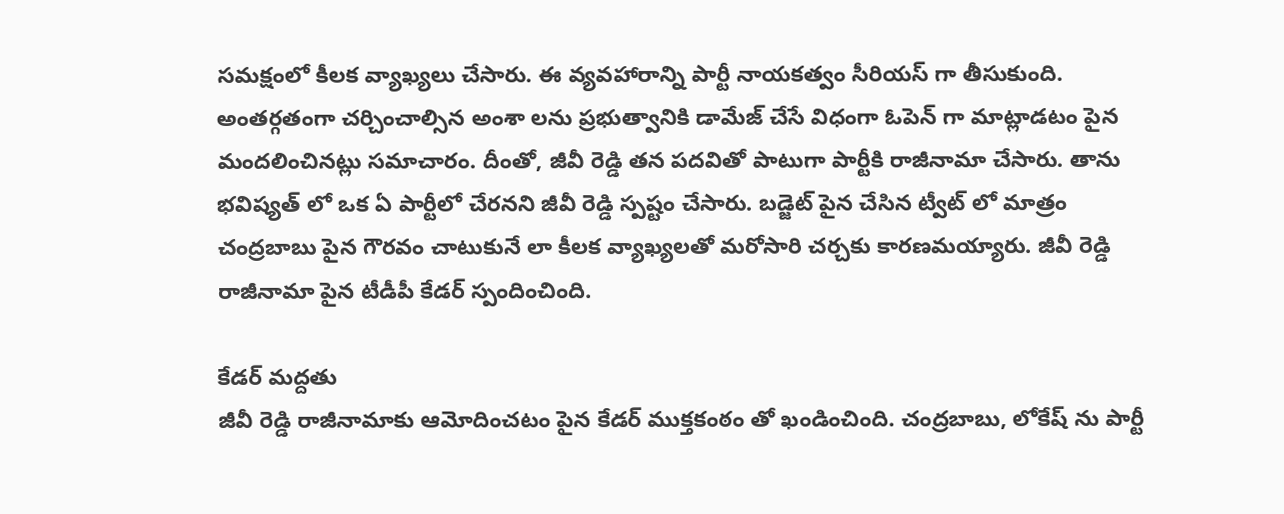సమక్షంలో కీలక వ్యాఖ్యలు చేసారు. ఈ వ్యవహారాన్ని పార్టీ నాయకత్వం సీరియస్ గా తీసుకుంది. అంతర్గతంగా చర్చించాల్సిన అంశా లను ప్రభుత్వానికి డామేజ్ చేసే విధంగా ఓపెన్ గా మాట్లాడటం పైన మందలించినట్లు సమాచారం. దీంతో, జీవీ రెడ్డి తన పదవితో పాటుగా పార్టీకి రాజీనామా చేసారు. తాను భవిష్యత్ లో ఒక ఏ పార్టీలో చేరనని జీవీ రెడ్డి స్పష్టం చేసారు. బడ్జెట్ పైన చేసిన ట్వీట్ లో మాత్రం చంద్రబాబు పైన గౌరవం చాటుకునే లా కీలక వ్యాఖ్యలతో మరోసారి చర్చకు కారణమయ్యారు. జీవీ రెడ్డి రాజీనామా పైన టీడీపీ కేడర్ స్పందించింది.

కేడర్ మద్దతు
జీవీ రెడ్డి రాజీనామాకు ఆమోదించటం పైన కేడర్ ముక్తకంఠం తో ఖండించింది. చంద్రబాబు, లోకేష్ ను పార్టీ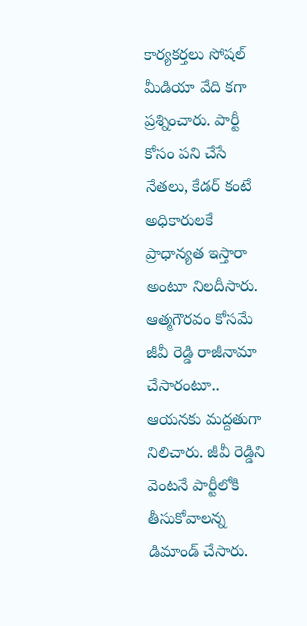కార్యకర్తలు సోషల్ మీడియా వేది కగా ప్రశ్నించారు. పార్టీ కోసం పని చేసే నేతలు, కేడర్ కంటే అధికారులకే ప్రాధాన్యత ఇస్తారా అంటూ నిలదీసారు. ఆత్మగౌరవం కోసమే జీవీ రెడ్డి రాజీనామా చేసారంటూ.. ఆయనకు మద్దతుగా నిలిచారు. జీవీ రెడ్డిని వెంటనే పార్టీలోకి తీసుకోవాలన్న డిమాండ్ చేసారు.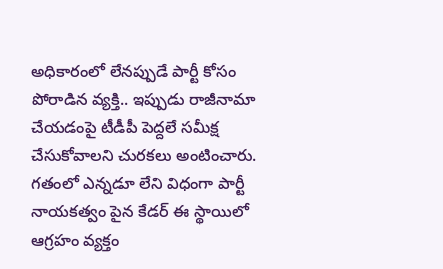అధికారంలో లేనప్పుడే పార్టీ కోసం పోరాడిన వ్యక్తి.. ఇప్పుడు రాజీనామా చేయడంపై టీడీపీ పెద్దలే సమీక్ష చేసుకోవాలని చురకలు అంటించారు. గతంలో ఎన్నడూ లేని విధంగా పార్టీ నాయకత్వం పైన కేడర్ ఈ స్థాయిలో ఆగ్రహం వ్యక్తం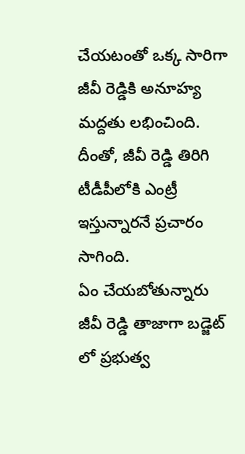చేయటంతో ఒక్క సారిగా జీవీ రెడ్డికి అనూహ్య మద్దతు లభించింది. దీంతో, జీవీ రెడ్డి తిరిగి టీడీపీలోకి ఎంట్రీ ఇస్తున్నారనే ప్రచారం సాగింది.
ఏం చేయబోతున్నారు
జీవీ రెడ్డి తాజాగా బడ్జెట్ లో ప్రభుత్వ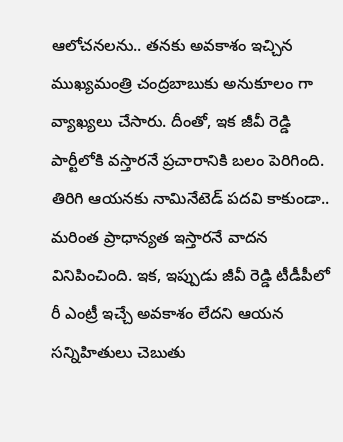ఆలోచనలను.. తనకు అవకాశం ఇచ్చిన ముఖ్యమంత్రి చంద్రబాబుకు అనుకూలం గా వ్యాఖ్యలు చేసారు. దీంతో, ఇక జీవీ రెడ్డి పార్టీలోకి వస్తారనే ప్రచారానికి బలం పెరిగింది. తిరిగి ఆయనకు నామినేటెడ్ పదవి కాకుండా.. మరింత ప్రాధాన్యత ఇస్తారనే వాదన వినిపించింది. ఇక, ఇప్పుడు జీవీ రెడ్డి టీడీపీలో రీ ఎంట్రీ ఇచ్చే అవకాశం లేదని ఆయన సన్నిహితులు చెబుతు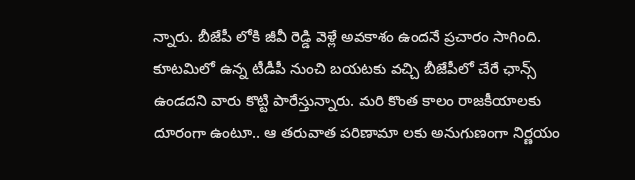న్నారు. బీజేపీ లోకి జీవీ రెడ్డి వెళ్లే అవకాశం ఉందనే ప్రచారం సాగింది. కూటమిలో ఉన్న టీడీపీ నుంచి బయటకు వచ్చి బీజేపీలో చేరే ఛాన్స్ ఉండదని వారు కొట్టి పారేస్తున్నారు. మరి కొంత కాలం రాజకీయాలకు దూరంగా ఉంటూ.. ఆ తరువాత పరిణామా లకు అనుగుణంగా నిర్ణయం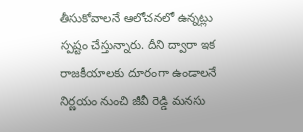తీసుకోవాలనే ఆలోచనలో ఉన్నట్లు స్పష్టం చేస్తున్నారు. దీని ద్వారా ఇక రాజకీయాలకు దూరంగా ఉండాలనే నిర్ణయం నుంచి జీవీ రెడ్డి మనసు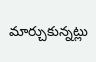మార్చుకున్నట్లు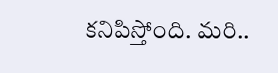కనిపిస్తోంది. మరి..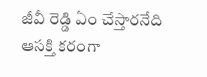జీవీ రెడ్డి ఏం చేస్తారనేది ఆసక్తి కరంగా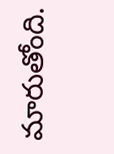మారుతోంది.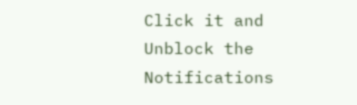Click it and Unblock the Notifications